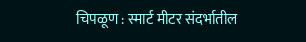चिपळूण : स्मार्ट मीटर संदर्भातील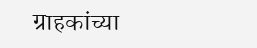ग्राहकांच्या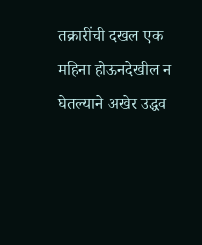तक्रारींची दखल एक महिना होऊनदेखील न घेतल्याने अखेर उद्धव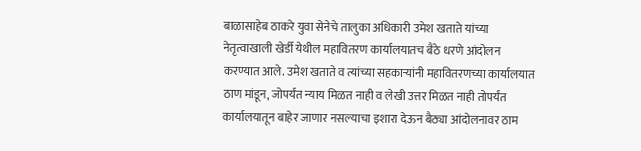बाळासाहेब ठाकरे युवा सेनेचे तालुका अधिकारी उमेश खताते यांच्या नेतृत्वाखाली खेर्डी येथील महावितरण कार्यालयातच बैठे धरणे आंदोलन करण्यात आले. उमेश खताते व त्यांच्या सहकाऱ्यांनी महावितरणच्या कार्यालयात ठाण मांडून, जोपर्यंत न्याय मिळत नाही व लेखी उत्तर मिळत नाही तोपर्यंत कार्यालयातून बाहेर जाणार नसल्याचा इशारा देऊन बैठ्या आंदोलनावर ठाम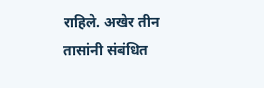राहिले. अखेर तीन तासांनी संबंधित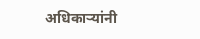अधिकाऱ्यांनी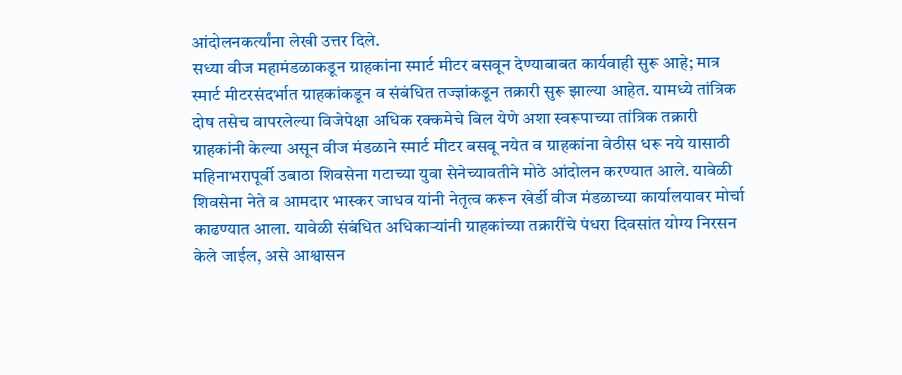आंदोलनकर्त्यांना लेखी उत्तर दिले.
सध्या वीज महामंडळाकडून ग्राहकांना स्मार्ट मीटर बसवून देण्याबाबत कार्यवाही सुरू आहे; मात्र स्मार्ट मीटरसंदर्भात ग्राहकांकडून व संबंधित तज्ज्ञांकडून तक्रारी सुरू झाल्या आहेत. यामध्ये तांत्रिक दोष तसेच वापरलेल्या विजेपेक्षा अधिक रक्कमेचे बिल येणे अशा स्वरूपाच्या तांत्रिक तक्रारी ग्राहकांनी केल्या असून वीज मंडळाने स्मार्ट मीटर बसवू नयेत व ग्राहकांना वेठीस धरू नये यासाठी महिनाभरापूर्वी उबाठा शिवसेना गटाच्या युवा सेनेच्यावतीने मोठे आंदोलन करण्यात आले. यावेळी शिवसेना नेते व आमदार भास्कर जाधव यांनी नेतृत्व करून खेर्डी वीज मंडळाच्या कार्यालयावर मोर्चा काढण्यात आला. यावेळी संबंधित अधिकाऱ्यांनी ग्राहकांच्या तक्रारींचे पंधरा दिवसांत योग्य निरसन केले जाईल, असे आश्वासन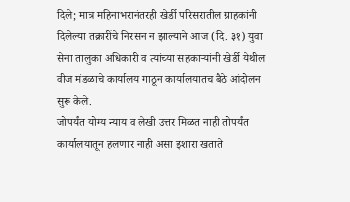दिले; मात्र महिनाभरानंतरही खेर्डी परिसरातील ग्राहकांनी दिलेल्या तक्रारींचे निरसन न झाल्याने आज (दि. ३१) युवा सेना तालुका अधिकारी व त्यांच्या सहकाऱ्यांनी खेर्डी येथील वीज मंडळाचे कार्यालय गाठून कार्यालयातच बैठे आंदोलन सुरू केले.
जोपर्यंत योग्य न्याय व लेखी उत्तर मिळत नाही तोपर्यंत कार्यालयातून हलणार नाही असा इशारा खताते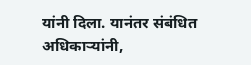यांनी दिला. यानंतर संबंधित अधिकाऱ्यांनी,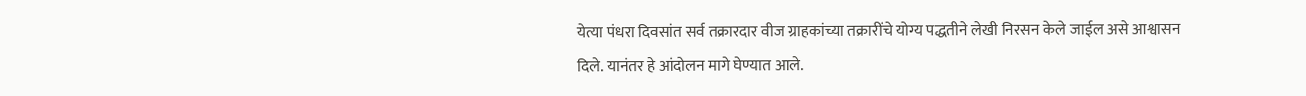येत्या पंधरा दिवसांत सर्व तक्रारदार वीज ग्राहकांच्या तक्रारींचे योग्य पद्धतीने लेखी निरसन केले जाईल असे आश्वासन दिले. यानंतर हे आंदोलन मागे घेण्यात आले.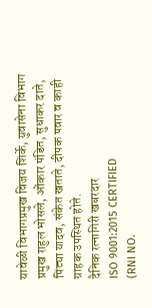यावेळी विभागप्रमुख विजय शिर्के, युवासेना विभाग प्रमुख राहुल भोसले, ओंकार पंडित, सुधाकर दाते, पिंट्या यादव, संकेत खताते, दीपक पवार व काही ग्राहक उपस्थित होते.
दैनिक रत्नागिरी खबरदार
ISO 9001:2015 CERTIFIED
(RNI NO.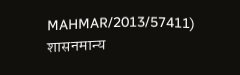MAHMAR/2013/57411)
शासनमान्य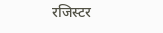रजिस्टर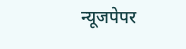न्यूजपेपर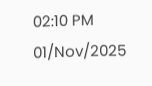02:10 PM 01/Nov/2025